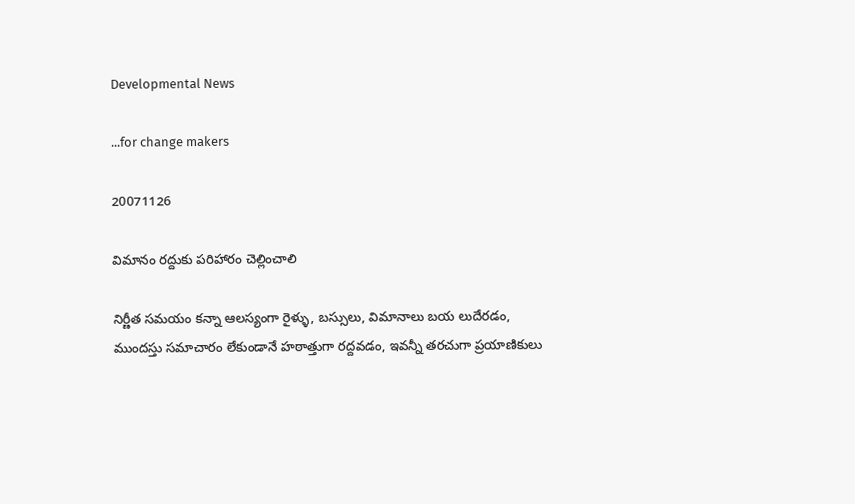Developmental News

...for change makers

20071126

విమానం రద్దుకు పరిహారం చెల్లించాలి

నిర్ణీత సమయం కన్నా ఆలస్యంగా రైళ్ళు, బస్సులు, విమానాలు బయ లుదేరడం, ముందస్తు సమాచారం లేకుండానే హఠాత్తుగా రద్దవడం, ఇవన్నీ తరచుగా ప్రయాణికులు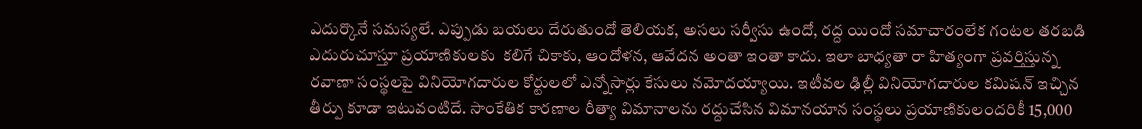ఎదుర్కొనే సమస్యలే. ఎప్పుడు బయలు దేరుతుందో తెలియక, అసలు సర్వీసు ఉందో, రద్ద యిందో సమాచారంలేక గంటల తరబడి ఎదురుచూస్తూ ప్రయాణికులకు  కలిగే చికాకు, ఆందోళన, ఆవేదన అంతా ఇంతా కాదు. ఇలా బాధ్యతా రా హిత్యంగా ప్రవర్తిస్తున్న రవాణా సంస్థలపై వినియోగదారుల కోర్టులలో ఎన్నోసార్లు కేసులు నమోదయ్యాయి. ఇటీవల ఢిల్లీ వినియోగదారుల కమిషన్ ఇచ్చిన తీర్పు కూడా ఇటువంటిదే. సాంకేతిక కారణాల రీత్యా విమానాలను రద్దుచేసిన విమానయాన సంస్థలు ప్రయాణికులందరికీ 15,000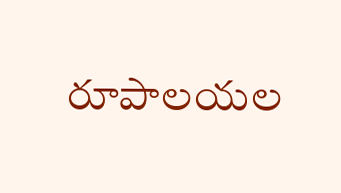రూపాలయల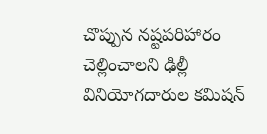చొప్పున నష్టపరిహారం చెల్లించాలని ఢిల్లీ వినియోగదారుల కమిషన్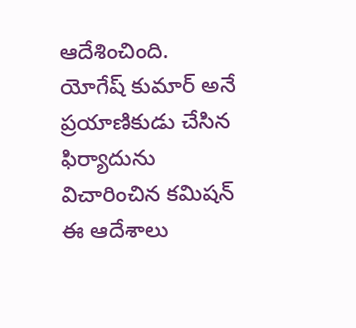ఆదేశించింది. యోగేష్ కుమార్ అనే ప్రయాణికుడు చేసిన ఫిర్యాదును విచారించిన కమిషన్ ఈ ఆదేశాలు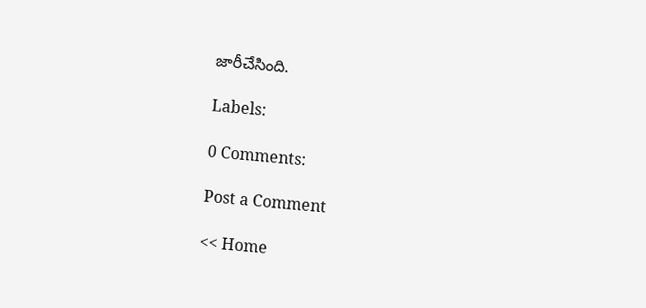జారీచేసింది.

Labels:

0 Comments:

Post a Comment

<< Home